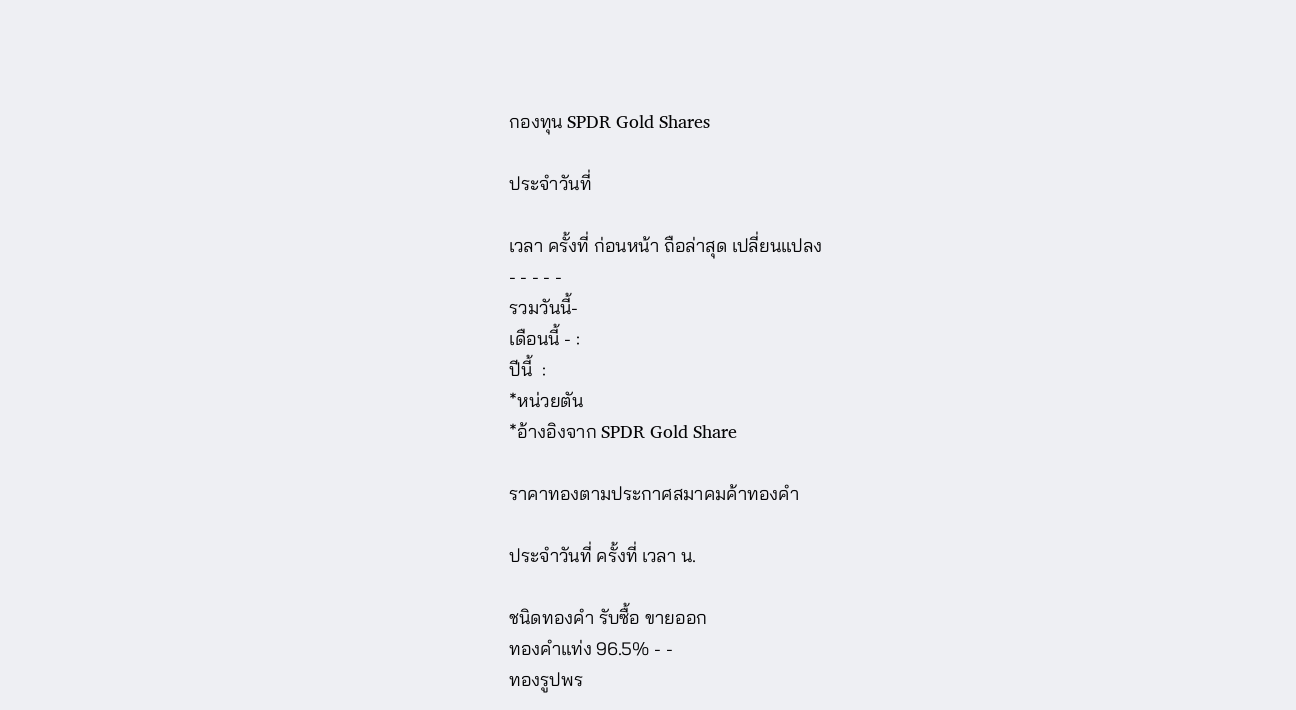กองทุน SPDR Gold Shares

ประจำวันที่

เวลา ครั้งที่ ก่อนหน้า ถือล่าสุด เปลี่ยนแปลง
- - - - -
รวมวันนี้-
เดือนนี้ - :
ปีนี้  :
*หน่วยตัน
*อ้างอิงจาก SPDR Gold Share

ราคาทองตามประกาศสมาคมค้าทองคำ

ประจำวันที่ ครั้งที่ เวลา น.

ชนิดทองคำ รับซื้อ ขายออก
ทองคำแท่ง 96.5% - -
ทองรูปพร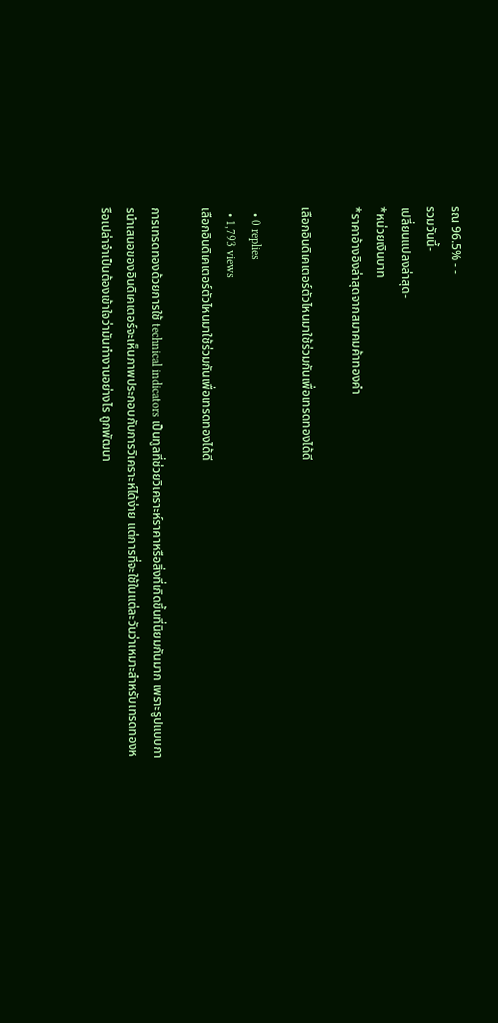รณ 96.5% - -
รวมวันนี้-
เปลี่ยนแปลงล่าสุด-
*หน่วยเงินบาท
*ราคาอ้างอิงล่าสุดจากสมาคมค้าทองคำ

เลือกอินดิเคเตอร์ตัวไหนมาใช้ร่วมกันเพื่อเทรดทองได้ดี

  • 0 replies
  • 1,793 views
เลือกอินดิเคเตอร์ตัวไหนมาใช้ร่วมกันเพื่อเทรดทองได้ดี

การเทรดทองด้วยการใช้ technical indicators เป็นทูลที่ช่วยวิเคราะห์ราคาหรือสิ่งที่เกิดขึ้นที่นิยมกันมาก เพราะรูปแบบการนำเสนอของอินดิเคเตอร์จะเห็นภาพประกอบกับการวิเคราะห์ได้ง่าย แต่การที่จะใช้ในแต่ละวันว่าเหมาะสำหรับเทรดทองหรือเปล่าจำเป็นต้องเข้าใจว่ามันทำงานอย่างไร ถูกพัฒนา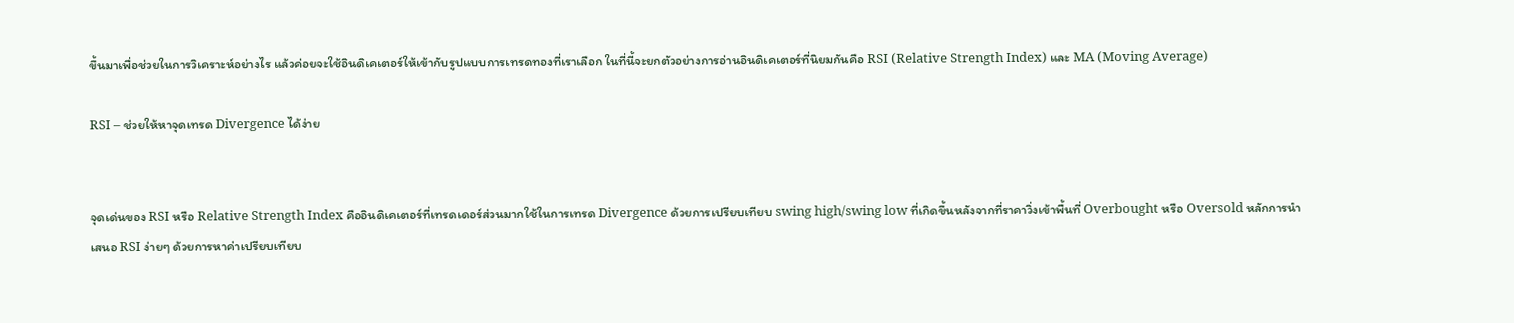ขึ้นมาเพื่อช่วยในการวิเคราะห์อย่างไร แล้วค่อยจะใช้อินดิเคเตอร์ให้เข้ากับรูปแบบการเทรดทองที่เราเลือก ในที่นี้จะยกตัวอย่างการอ่านอินดิเคเตอร์ที่นิยมกันคือ RSI (Relative Strength Index) และ MA (Moving Average)

RSI – ช่วยให้หาจุดเทรด Divergence ได้ง่าย


จุดเด่นของ RSI หรือ Relative Strength Index คืออินดิเคเตอร์ที่เทรดเดอร์ส่วนมากใช้ในการเทรด Divergence ด้วยการเปรียบเทียบ swing high/swing low ที่เกิดขึ้นหลังจากที่ราคาวิ่งเข้าพื้นที่ Overbought หรือ Oversold หลักการนำเสนอ RSI ง่ายๆ ด้วยการหาค่าเปรียบเทียบ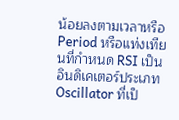น้อยลงตามเวลาหรือ Period หรือแท่งเทียนที่กำหนด RSI เป็นอินดิเคเตอร์ประเภท Oscillator ที่เป็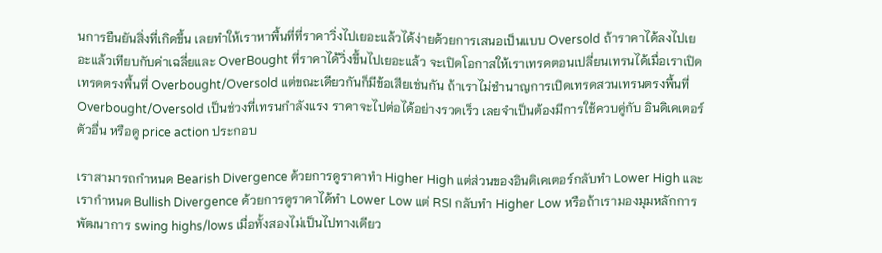นการยืนยันสิ่งที่เกิดขึ้น เลยทำให้เราหาพื้นที่ที่ราคาวิ่งไปเยอะแล้วได้ง่ายด้วยการเสนอเป็นแบบ Oversold ถ้าราคาได้ลงไปเยอะแล้วเทียบกับค่าเฉลี่ยและ OverBought ที่ราคาได้วิ่งขึ้นไปเยอะแล้ว จะเปิดโอกาสให้เราเทรดตอนเปลี่ยนเทรนได้เมื่อเราเปิดเทรดตรงพื้นที่ Overbought/Oversold แต่ขณะเดียวกันก็มีข้อเสียเช่นกัน ถ้าเราไม่ชำนาญการเปิดเทรดสวนเทรนตรงพื้นที่ Overbought/Oversold เป็นช่วงที่เทรนกำลังแรง ราคาจะไปต่อได้อย่างรวดเร็ว เลยจำเป็นต้องมีการใช้ควบคู่กับ อินดิเคเตอร์ตัวอื่น หรือดู price action ประกอบ

เราสามารถกำหนด Bearish Divergence ด้วยการดูราคาทำ Higher High แต่ส่วนของอินดิเคเตอร์กลับทำ Lower High และเรากำหนด Bullish Divergence ด้วยการดูราคาได้ทำ Lower Low แต่ RSI กลับทำ Higher Low หรือถ้าเรามองมุมหลักการพัฒนาการ swing highs/lows เมื่อทั้งสองไม่เป็นไปทางเดียว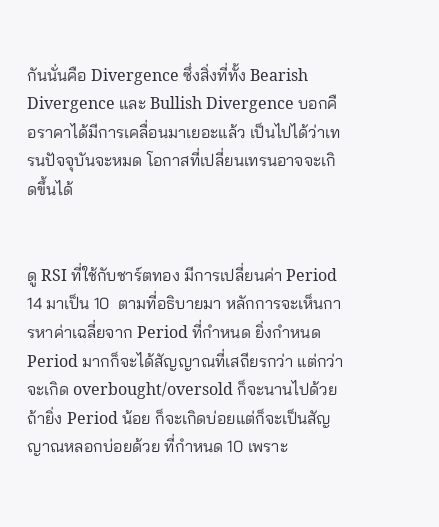กันนั่นคือ Divergence ซึ่งสิ่งที่ทั้ง Bearish Divergence และ Bullish Divergence บอกคือราคาได้มีการเคลื่อนมาเยอะแล้ว เป็นไปได้ว่าเทรนปัจจุบันจะหมด โอกาสที่เปลี่ยนเทรนอาจจะเกิดขึ้นได้


ดู RSI ที่ใช้กับชาร์ตทอง มีการเปลี่ยนค่า Period 14 มาเป็น 10  ตามที่อธิบายมา หลักการจะเห็นการหาค่าเฉลี่ยจาก Period ที่กำหนด ยิ่งกำหนด Period มากก็จะได้สัญญาณที่เสถียรกว่า แต่กว่าจะเกิด overbought/oversold ก็จะนานไปด้วย ถ้ายิ่ง Period น้อย ก็จะเกิดบ่อยแต่ก็จะเป็นสัญญาณหลอกบ่อยด้วย ที่กำหนด 10 เพราะ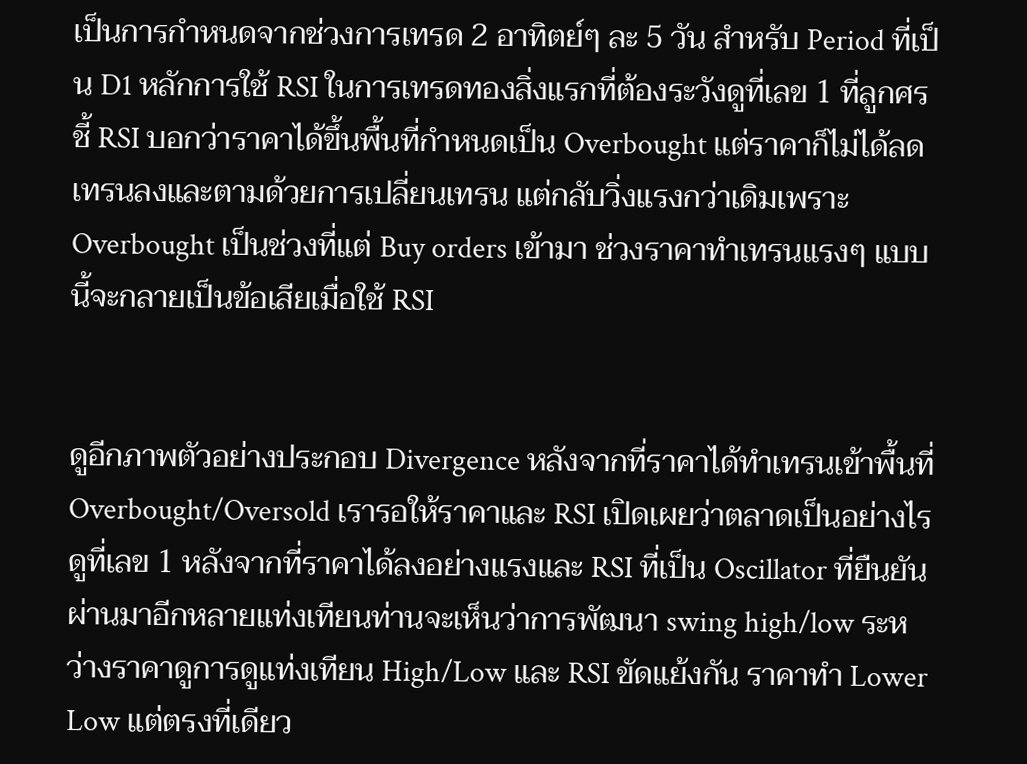เป็นการกำหนดจากช่วงการเทรด 2 อาทิตย์ๆ ละ 5 วัน สำหรับ Period ที่เป็น D1 หลักการใช้ RSI ในการเทรดทองสิ่งแรกที่ต้องระวังดูที่เลข 1 ที่ลูกศรชี้ RSI บอกว่าราคาได้ขึ้นพื้นที่กำหนดเป็น Overbought แต่ราคาก็ไม่ได้ลดเทรนลงและตามด้วยการเปลี่ยนเทรน แต่กลับวิ่งแรงกว่าเดิมเพราะ Overbought เป็นช่วงที่แต่ Buy orders เข้ามา ช่วงราคาทำเทรนแรงๆ แบบนี้จะกลายเป็นข้อเสียเมื่อใช้ RSI


ดูอีกภาพตัวอย่างประกอบ Divergence หลังจากที่ราคาได้ทำเทรนเข้าพื้นที่ Overbought/Oversold เรารอให้ราคาและ RSI เปิดเผยว่าตลาดเป็นอย่างไร ดูที่เลข 1 หลังจากที่ราคาได้ลงอย่างแรงและ RSI ที่เป็น Oscillator ที่ยืนยันผ่านมาอีกหลายแท่งเทียนท่านจะเห็นว่าการพัฒนา swing high/low ระหว่างราคาดูการดูแท่งเทียน High/Low และ RSI ขัดแย้งกัน ราคาทำ Lower Low แต่ตรงที่เดียว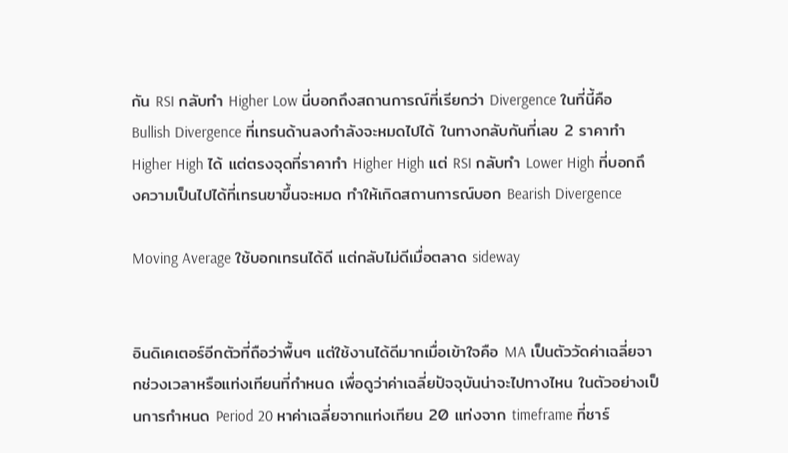กัน RSI กลับทำ Higher Low นี่บอกถึงสถานการณ์ที่เรียกว่า Divergence ในที่นี้คือ Bullish Divergence ที่เทรนด้านลงกำลังจะหมดไปได้ ในทางกลับกันที่เลข 2 ราคาทำ Higher High ได้ แต่ตรงจุดที่ราคาทำ Higher High แต่ RSI กลับทำ Lower High ที่บอกถึงความเป็นไปได้ที่เทรนขาขึ้นจะหมด ทำให้เกิดสถานการณ์บอก Bearish Divergence

Moving Average ใช้บอกเทรนได้ดี แต่กลับไม่ดีเมื่อตลาด sideway


อินดิเคเตอร์อีกตัวที่ถือว่าพื้นๆ แต่ใช้งานได้ดีมากเมื่อเข้าใจคือ MA เป็นตัววัดค่าเฉลี่ยจากช่วงเวลาหรือแท่งเทียนที่กำหนด เพื่อดูว่าค่าเฉลี่ยปัจจุบันน่าจะไปทางไหน ในตัวอย่างเป็นการกำหนด Period 20 หาค่าเฉลี่ยจากแท่งเทียน 20 แท่งจาก timeframe ที่ชาร์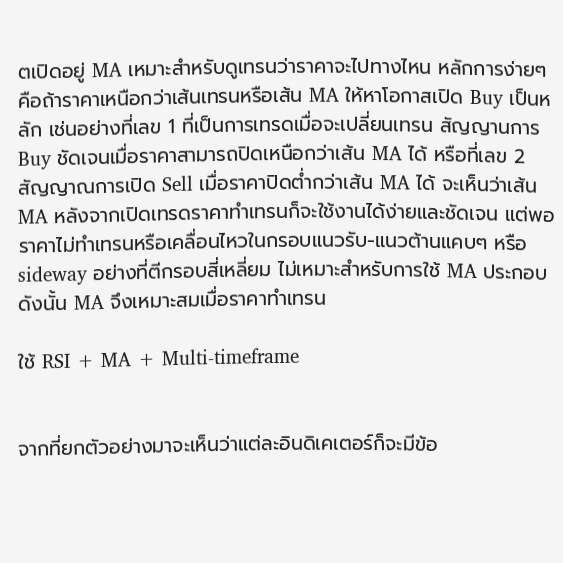ตเปิดอยู่ MA เหมาะสำหรับดูเทรนว่าราคาจะไปทางไหน หลักการง่ายๆ คือถ้าราคาเหนือกว่าเส้นเทรนหรือเส้น MA ให้หาโอกาสเปิด Buy เป็นหลัก เช่นอย่างที่เลข 1 ที่เป็นการเทรดเมื่อจะเปลี่ยนเทรน สัญญานการ Buy ชัดเจนเมื่อราคาสามารถปิดเหนือกว่าเส้น MA ได้ หรือที่เลข 2 สัญญาณการเปิด Sell เมื่อราคาปิดต่ำกว่าเส้น MA ได้ จะเห็นว่าเส้น MA หลังจากเปิดเทรดราคาทำเทรนก็จะใช้งานได้ง่ายและชัดเจน แต่พอราคาไม่ทำเทรนหรือเคลื่อนไหวในกรอบแนวรับ-แนวต้านแคบๆ หรือ sideway อย่างที่ตีกรอบสี่เหลี่ยม ไม่เหมาะสำหรับการใช้ MA ประกอบ ดังนั้น MA จึงเหมาะสมเมื่อราคาทำเทรน

ใช้ RSI + MA + Multi-timeframe


จากที่ยกตัวอย่างมาจะเห็นว่าแต่ละอินดิเคเตอร์ก็จะมีข้อ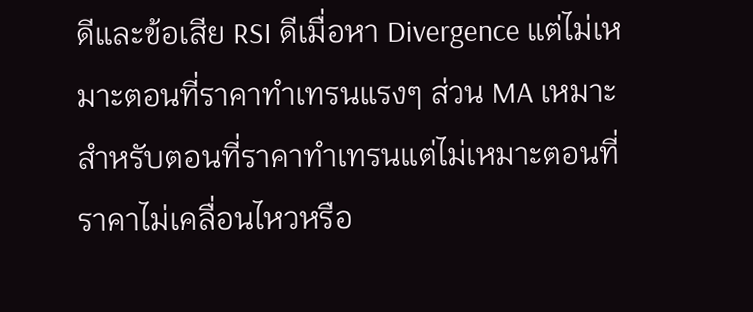ดีและข้อเสีย RSI ดีเมื่อหา Divergence แต่ไม่เหมาะตอนที่ราคาทำเทรนแรงๆ ส่วน MA เหมาะสำหรับตอนที่ราคาทำเทรนแต่ไม่เหมาะตอนที่ราคาไม่เคลื่อนไหวหรือ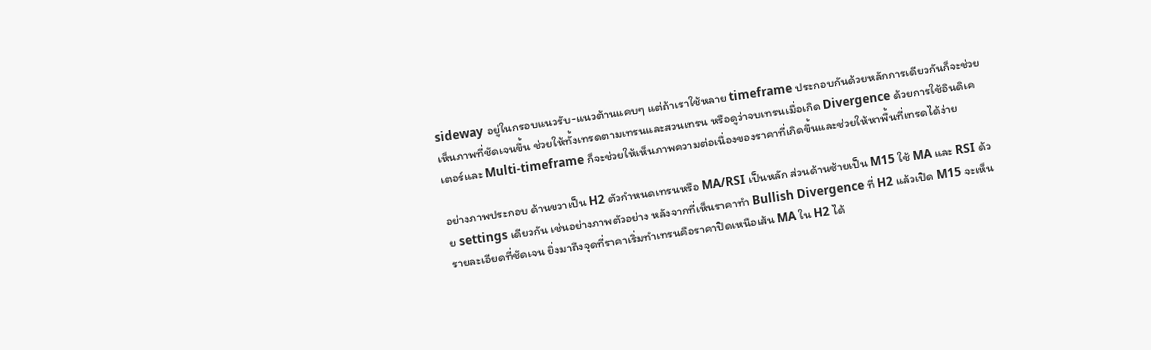sideway อยู่ในกรอบแนวรับ-แนวต้านแคบๆ แต่ถ้าเราใช้หลาย timeframe ประกอบกันด้วยหลักการเดียวกันก็จะช่วยเห็นภาพที่ชัดเจนขึ้น ช่วยให้ทั้งเทรดตามเทรนและสวนเทรน หรือดูว่าจบเทรนเมื่อเกิด Divergence ด้วยการใช้อินดิเคเตอร์และ Multi-timeframe ก็จะช่วยให้เห็นภาพความต่อเนื่องของราคาที่เกิดขึ้นและช่วยให้หาพื้นที่เทรดได้ง่าย

อย่างภาพประกอบ ด้านขวาเป็น H2 ตัวกำหนดเทรนหรือ MA/RSI เป็นหลัก ส่วนด้านซ้ายเป็น M15 ใช้ MA และ RSI ด้วย settings เดียวกัน เช่นอย่างภาพตัวอย่าง หลังจากที่เห็นราคาทำ Bullish Divergence ที่ H2 แล้วเปิด M15 จะเห็นรายละเอียดที่ชัดเจน ยิ่งมาถึงจุดที่ราคาเริ่มทำเทรนคือราคาปิดเหนือเส้น MA ใน H2 ได้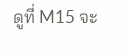ดูที่ M15 จะ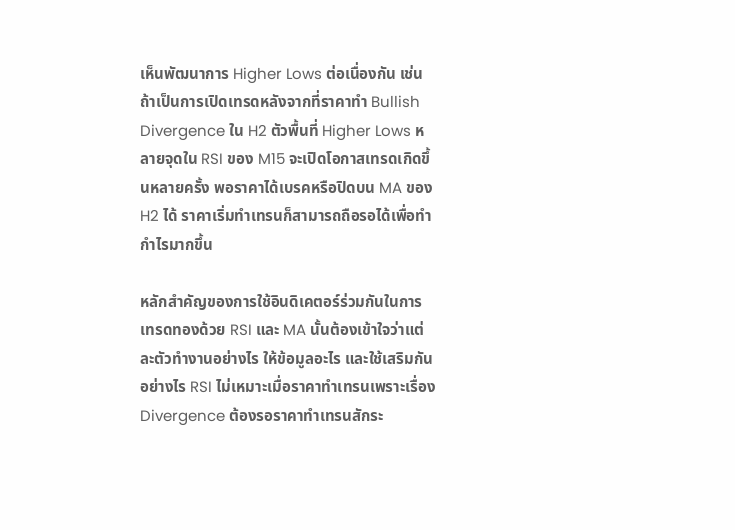เห็นพัฒนาการ Higher Lows ต่อเนื่องกัน เช่นถ้าเป็นการเปิดเทรดหลังจากที่ราคาทำ Bullish Divergence ใน H2 ตัวพื้นที่ Higher Lows หลายจุดใน RSI ของ M15 จะเปิดโอกาสเทรดเกิดขึ้นหลายครั้ง พอราคาได้เบรคหรือปิดบน MA ของ H2 ได้ ราคาเริ่มทำเทรนก็สามารถถือรอได้เพื่อทำกำไรมากขึ้น

หลักสำคัญของการใช้อินดิเคตอร์ร่วมกันในการเทรดทองด้วย RSI และ MA นั้นต้องเข้าใจว่าแต่ละตัวทำงานอย่างไร ให้ข้อมูลอะไร และใช้เสริมกันอย่างไร RSI ไม่เหมาะเมื่อราคาทำเทรนเพราะเรื่อง Divergence ต้องรอราคาทำเทรนสักระ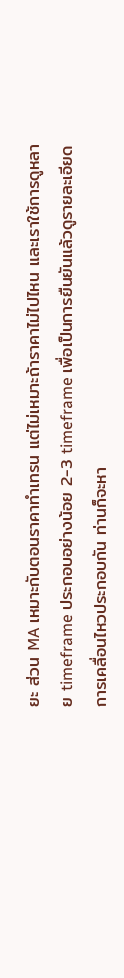ยะ ส่วน MA เหมาะกับตอนราคาทำเทรน แต่ไม่เหมาะถ้าราคาไม่ไปไหน และเราใช้การดูหลาย timeframe ประกอบอย่างน้อย 2-3 timeframe เพื่อเป็นการยืนยันแล้วดูรายละเอียดการเคลื่อนไหวประกอบกัน ท่านก็จะหา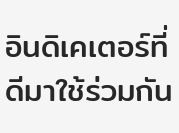อินดิเคเตอร์ที่ดีมาใช้ร่วมกัน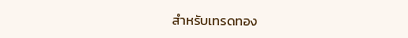สำหรับเทรดทอง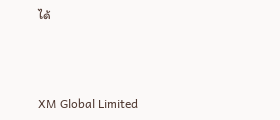ได้



XM Global Limited